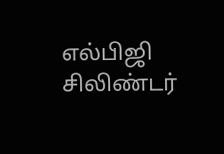எல்பிஜி சிலிண்டர்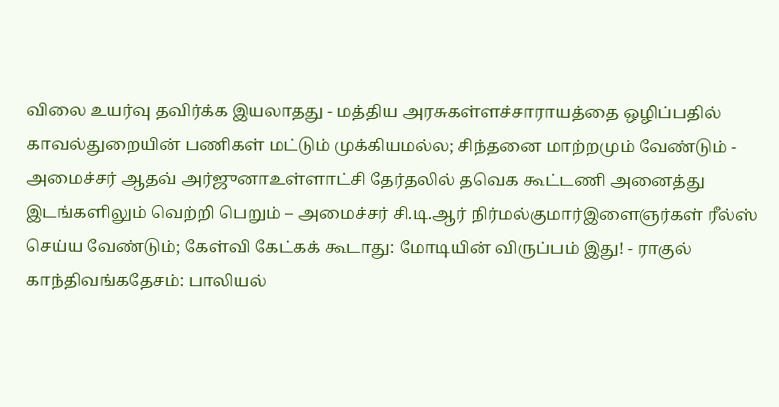விலை உயர்வு தவிர்க்க இயலாதது - மத்திய அரசுகள்ளச்சாராயத்தை ஒழிப்பதில் காவல்துறையின் பணிகள் மட்டும் முக்கியமல்ல; சிந்தனை மாற்றமும் வேண்டும் - அமைச்சர் ஆதவ் அர்ஜுனாஉள்ளாட்சி தேர்தலில் தவெக கூட்டணி அனைத்து இடங்களிலும் வெற்றி பெறும் – அமைச்சர் சி.டி.ஆர் நிர்மல்குமார்இளைஞர்கள் ரீல்ஸ் செய்ய வேண்டும்; கேள்வி கேட்கக் கூடாது: மோடியின் விருப்பம் இது! - ராகுல் காந்திவங்கதேசம்: பாலியல்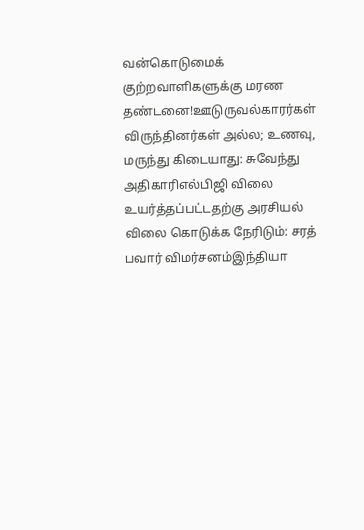வன்கொடுமைக் குற்றவாளிகளுக்கு மரண தண்டனை!ஊடுருவல்காரர்கள் விருந்தினர்கள் அல்ல; உணவு, மருந்து கிடையாது: சுவேந்து அதிகாரிஎல்பிஜி விலை உயர்த்தப்பட்டதற்கு அரசியல் விலை கொடுக்க நேரிடும்: சரத் பவார் விமர்சனம்இந்தியா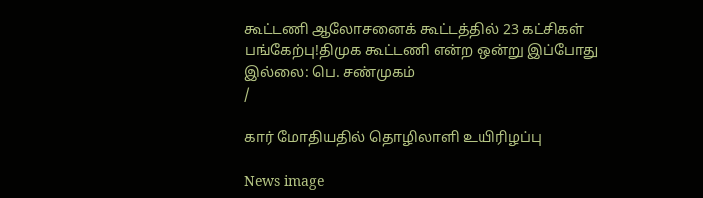கூட்டணி ஆலோசனைக் கூட்டத்தில் 23 கட்சிகள் பங்கேற்பு!திமுக கூட்டணி என்ற ஒன்று இப்போது இல்லை: பெ. சண்முகம்
/

கார் மோதியதில் தொழிலாளி உயிரிழப்பு

News image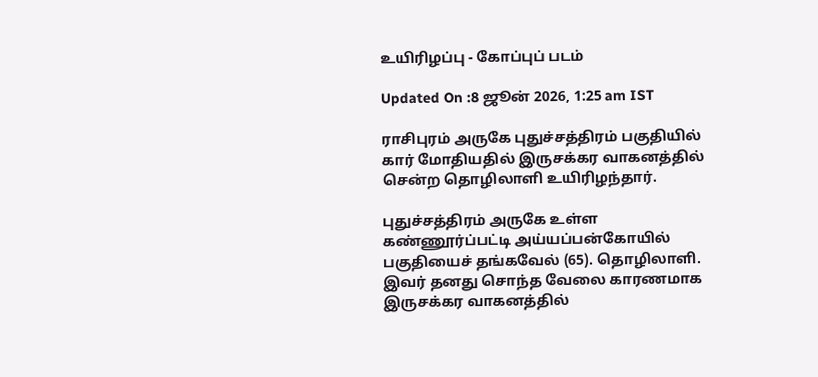உயிரிழப்பு - கோப்புப் படம்

Updated On :8 ஜூன் 2026, 1:25 am IST

ராசிபுரம் அருகே புதுச்சத்திரம் பகுதியில் கார் மோதியதில் இருசக்கர வாகனத்தில் சென்ற தொழிலாளி உயிரிழந்தார்.

புதுச்சத்திரம் அருகே உள்ள கண்ணூர்ப்பட்டி அய்யப்பன்கோயில் பகுதியைச் தங்கவேல் (65). தொழிலாளி. இவர் தனது சொந்த வேலை காரணமாக இருசக்கர வாகனத்தில்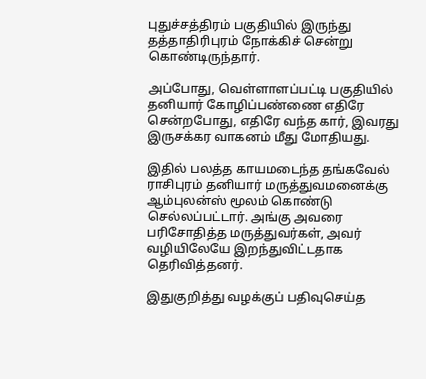புதுச்சத்திரம் பகுதியில் இருந்து தத்தாதிரிபுரம் நோக்கிச் சென்று கொண்டிருந்தார்.

அப்போது, வெள்ளாளப்பட்டி பகுதியில் தனியார் கோழிப்பண்ணை எதிரே சென்றபோது, எதிரே வந்த கார், இவரது இருசக்கர வாகனம் மீது மோதியது.

இதில் பலத்த காயமடைந்த தங்கவேல் ராசிபுரம் தனியார் மருத்துவமனைக்கு ஆம்புலன்ஸ் மூலம் கொண்டு செல்லப்பட்டார். அங்கு அவரை பரிசோதித்த மருத்துவர்கள், அவர் வழியிலேயே இறந்துவிட்டதாக தெரிவித்தனர்.

இதுகுறித்து வழக்குப் பதிவுசெய்த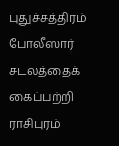புதுச்சத்திரம் போலீஸார் சடலத்தைக் கைப்பற்றி ராசிபுரம்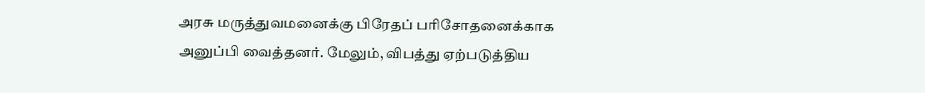அரசு மருத்துவமனைக்கு பிரேதப் பரிசோதனைக்காக அனுப்பி வைத்தனர். மேலும், விபத்து ஏற்படுத்திய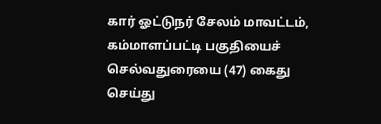கார் ஓட்டுநர் சேலம் மாவட்டம், கம்மாளப்பட்டி பகுதியைச் செல்வதுரையை (47) கைது செய்து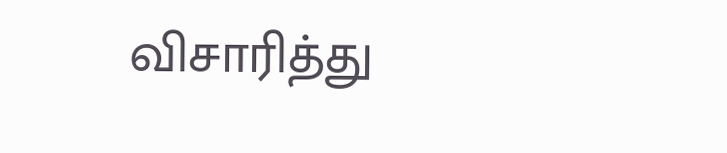விசாரித்து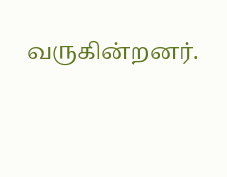வருகின்றனர்.